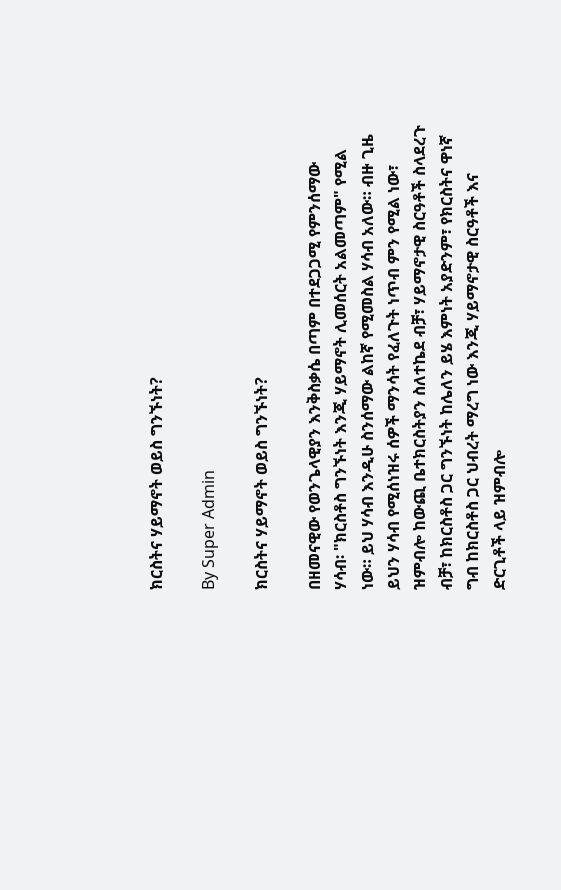ክርስትና ሃይማኖት ወይስ ግንኙነት?

By Super Admin

ክርስትና ሃይማኖት ወይስ ግንኙነት?

በዘመናዊው የወንጌላዊያን እንቅስቃሴ በጣም በተደጋጋሚ የምንሰማው ሃሳብ፡ "ክርስቶስ ግንኙነት እንጂ ሃይማኖት ሊመሰርት አልመጣም" የሚል ነው። ይህ ሃሳብ እንዲሁ ስንሰማው ልከኛ የሚመስል ሃሳብ አለው። ብዙ ጊዜ ይህን ሃሳብ የሚሰነዝሩ ሰዎች ማንሳት የፈለጉት ነጥብ ምን የሚል ነው፣ ዝምብሎ ከውጪ ቤተክርስትያን ስለተኬደ ብቻ፣ ሃይማኖታዊ ስርዓቶች ስላደረጉ ብቻ፣ ከክርስቶስ ጋር ግንኙነት ከሌለን ይሄ እምነት አያድንም፣ የክርስትና ዋነኛ ግብ ከክርስቶስ ጋር ህብረት ማረግ ነው እንጂ ሃይማኖታዊ ስርዓቶች እና ድርጊቶች ላይ ዝምብሎ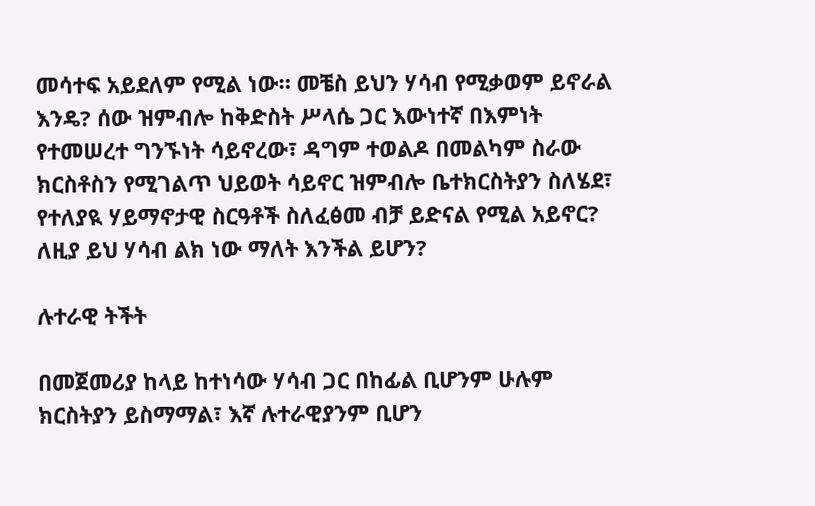መሳተፍ አይደለም የሚል ነው። መቼስ ይህን ሃሳብ የሚቃወም ይኖራል እንዴ? ሰው ዝምብሎ ከቅድስት ሥላሴ ጋር እውነተኛ በእምነት የተመሠረተ ግንኙነት ሳይኖረው፣ ዳግም ተወልዶ በመልካም ስራው ክርስቶስን የሚገልጥ ህይወት ሳይኖር ዝምብሎ ቤተክርስትያን ስለሄደ፣ የተለያዪ ሃይማኖታዊ ስርዓቶች ስለፈፅመ ብቻ ይድናል የሚል አይኖር? ለዚያ ይህ ሃሳብ ልክ ነው ማለት እንችል ይሆን?

ሉተራዊ ትችት

በመጀመሪያ ከላይ ከተነሳው ሃሳብ ጋር በከፊል ቢሆንም ሁሉም ክርስትያን ይስማማል፣ እኛ ሉተራዊያንም ቢሆን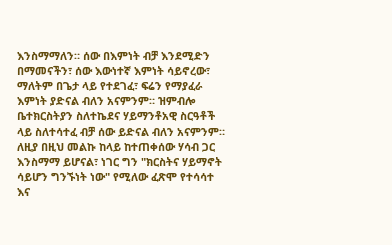እንስማማለን። ሰው በእምነት ብቻ እንደሚድን በማመናችን፣ ሰው እውነተኛ እምነት ሳይኖረው፣ ማለትም በጌታ ላይ የተደገፈ፣ ፍሬን የማያፈራ እምነት ያድናል ብለን አናምንም። ዝምብሎ ቤተክርስትያን ስለተኬደና ሃይማንቶአዊ ስርዓቶች ላይ ስለተሳተፈ ብቻ ሰው ይድናል ብለን አናምንም። ለዚያ በዚህ መልኩ ከላይ ከተጠቀሰው ሃሳብ ጋር እንስማማ ይሆናል፣ ነገር ግን "ክርስትና ሃይማኖት ሳይሆን ግንኙነት ነው" የሚለው ፈጽሞ የተሳሳተ እና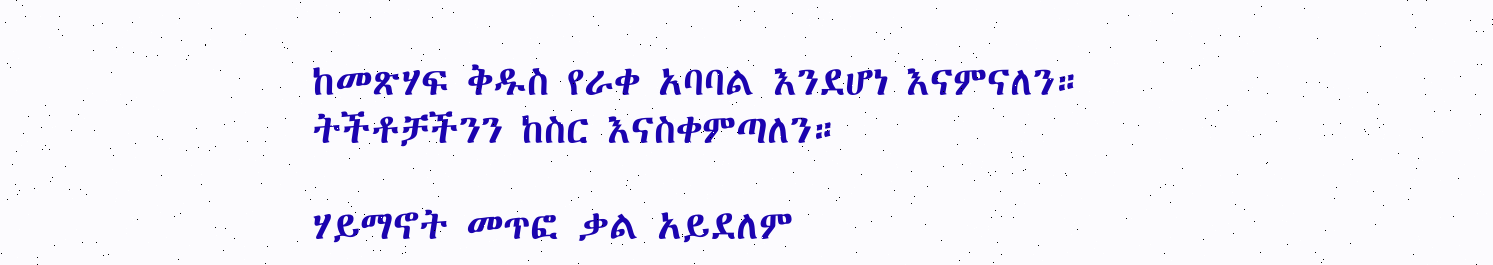ከመጽሃፍ ቅዱስ የራቀ አባባል እንደሆነ እናምናለን። ትችቶቻችንን ከስር እናስቀምጣለን።

ሃይማኖት መጥፎ ቃል አይደለም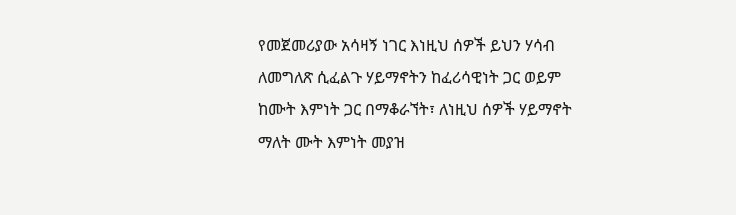የመጀመሪያው አሳዛኝ ነገር እነዚህ ሰዎች ይህን ሃሳብ ለመግለጽ ሲፈልጉ ሃይማኖትን ከፈሪሳዊነት ጋር ወይም ከሙት እምነት ጋር በማቆራኘት፣ ለነዚህ ሰዎች ሃይማኖት ማለት ሙት እምነት መያዝ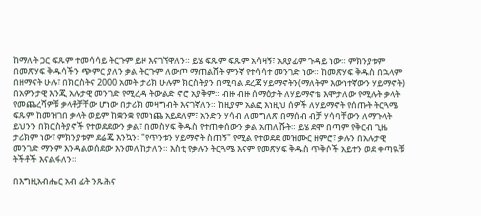ከማለት ጋር ፍጹም ተመሳሳይ ትርጉም ይዞ እናገኘዋለን። ይሄ ፍጹም ፍጹም አሳዛኝ፣ አጸያፊም ጉዳይ ነው። ምክንያቱም በመጽሃፍ ቅዱሳችን ጭምር ያለን ቃል ትርጉም ለውጦ ማጠልሸት ምንኛ የተሳሳተ መንገድ ነው። ከመጽሃፍ ቅዱስ በኋላም በዘማናት ሁሉ፣ በክርስትና 2000 አመት ታሪክ ሁሉም ክርስትያን በሚባል ደረጃ ሃይማኖትን(ማለትም እውነተኛውን ሃይማኖት) በአዎንታዊ እንጂ አሉታዊ መንገድ የሚረዳ ትውልድ ኖሮ አያቅም። ብዙ ብዙ ሰማዕታት ለሃይማኖቴ እሞታለው የሚሉት ቃላት የመጨረሻዎቹ ቃላቶቻቸው ሆነው በታሪክ መዛግብት እናገኛለን። ከዚያም አልፎ እነዚህ ሰዎች ለሃይማኖት የሰጡት ትርጓሜ ፍጹም ከመዝገበ ቃላት ወይም ከቋንቋ የመነጨ አይደለም፣ አንድን ሃሳብ ለመግለጽ በማሰብ ብቻ ሃሳባቸውን ለማጉላት ይህንን በክርስትያኖች የተወደደውን ቃል፣ በመስሃፍ ቅዱስ የተጠቀሰውን ቃል አጠለሹት። ይሄ ደሞ በጣም የቅርብ ጊዜ ታሪክም ነው፣ ምክንያቱም ደሬጄ እንኳን፡ "የጥንቱን ሃይማኖት ስጠኝ" የሚል የተወደደ መዝሙር ዘምሮ፣ ቃሉን በአሉታዊ መንገድ ማንም እንዳልወሰደው እንመለከታለን። እስቲ የቃሉን ትርጓሜ እናም የመጽሃፍ ቅዱስ ጥቅሶች አይተን ወደ ቀጣዪቹ ትችቶች እናልፋለን።

በእግዚአብሔር አብ ፊት ንጹሕና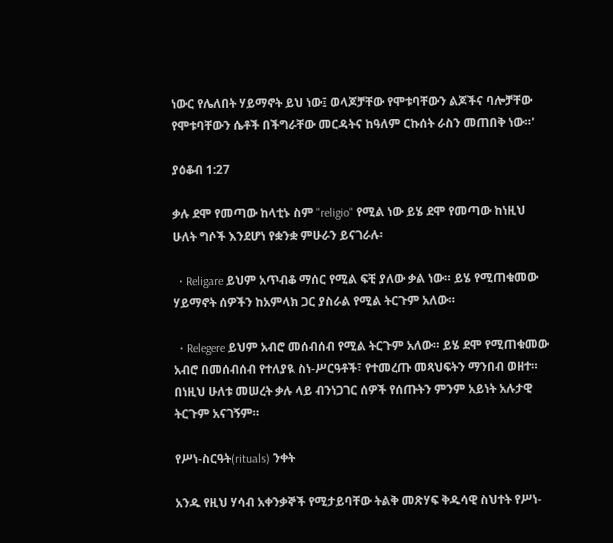ነውር የሌለበት ሃይማኖት ይህ ነው፤ ወላጆቻቸው የሞቱባቸውን ልጆችና ባሎቻቸው የሞቱባቸውን ሴቶች በችግራቸው መርዳትና ከዓለም ርኩሰት ራስን መጠበቅ ነው።'

ያዕቆብ 1:27

ቃሉ ደሞ የመጣው ከላቲኑ ስም "religio" የሚል ነው ይሄ ደሞ የመጣው ከነዚህ ሁለት ግሶች እንደሆነ የቋንቋ ምሁራን ይናገራሉ፡

  • Religare ይህም አጥብቆ ማሰር የሚል ፍቺ ያለው ቃል ነው። ይሄ የሚጠቁመው ሃይማኖት ሰዎችን ከአምላክ ጋር ያስራል የሚል ትርጉም አለው።

  • Relegere ይህም አብሮ መሰብሰብ የሚል ትርጉም አለው። ይሄ ደሞ የሚጠቁመው አብሮ በመሰብሰብ የተለያዪ ስነ-ሥርዓቶች፣ የተመረጡ መጻህፍትን ማንበብ ወዘተ። በነዚህ ሁለቱ መሠረት ቃሉ ላይ ብንነጋገር ሰዎች የሰጡትን ምንም አይነት አሉታዊ ትርጉም አናገኝም።

የሥነ-ስርዓት(rituals) ንቀት

አንዱ የዚህ ሃሳብ አቀንቃኞች የሚታይባቸው ትልቅ መጽሃፍ ቅዱሳዊ ስህተት የሥነ-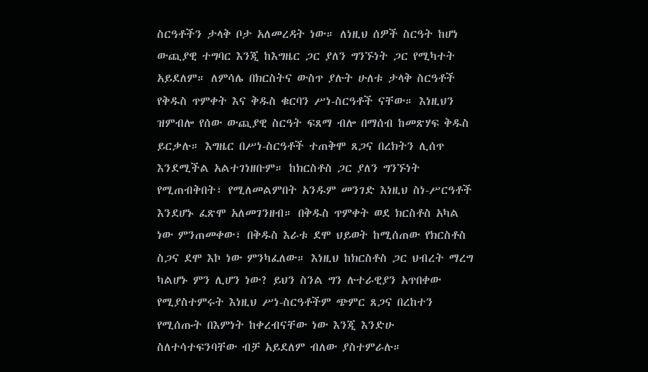ስርዓቶችን ታላቅ ቦታ አለመረዳት ነው። ለነዚህ ሰዎች ስርዓት ከሆነ ውጪያዊ ተግባር እንጂ ከእግዜር ጋር ያለን ግንኙነት ጋር የሚካተት አይደለም። ለምሳሌ በክርስትና ውስጥ ያሉት ሁለቱ ታላቅ ስርዓቶች የቅዱስ ጥምቀት እና ቅዱስ ቁርባን ሥነ-ስርዓቶች ናቸው። እነዚህን ዝምብሎ የሰው ውጪያዊ ስርዓት ፍጸማ ብሎ በማሰብ ከመጽሃፍ ቅዱስ ይርቃሉ። እግዜር በሥነ-ስርዓቶች ተጠቅሞ ጸጋና በረክትን ሊሰጥ እንደሚችል አልተገነዘቡም። ከክርስቶስ ጋር ያለን ግንኙነት የሚጠብቅበት፣ የሚለመልምበት አንዱም መንገድ እነዚህ ስነ-ሥርዓቶች እንደሆኑ ፈጽሞ አለመገንዘብ። በቅዱስ ጥምቀት ወደ ክርስቶስ አካል ነው ምንጠመቀው፣ በቅዱስ እራቱ ደሞ ህይወት ከሚሰጠው የክርስቶስ ስጋና ደሞ እኮ ነው ምንካፈለው። እነዚህ ከክርስቶስ ጋር ህብረት ማረግ ካልሆኑ ምን ሊሆን ነው? ይህን ስንል ግን ሉተራዊያን አጥበቀው የሚያስተምሩት እነዚህ ሥነ-ስርዓቶችም ጭምር ጸጋና በረከተን የሚሰጡት በእምነት ከቀረብናቸው ነው እንጂ እንድሁ ስለተሳተፍንባቸው ብቻ አይደለም ብለው ያስተምራሉ።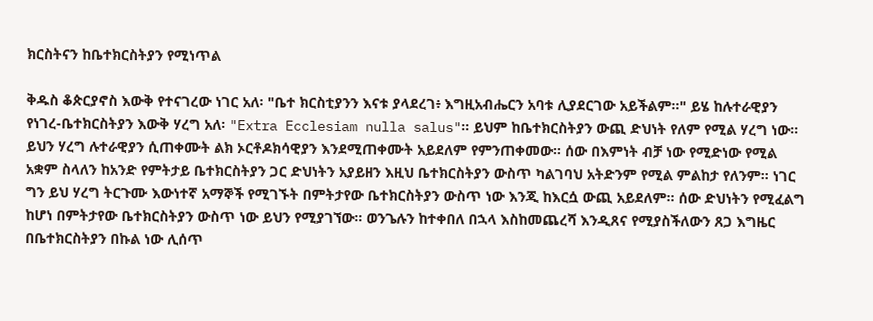ክርስትናን ከቤተክርስትያን የሚነጥል

ቅዱስ ቆጵርያኖስ እውቅ የተናገረው ነገር አለ፡ "ቤተ ክርስቲያንን እናቱ ያላደረገ፥ እግዚአብሔርን አባቱ ሊያደርገው አይችልም።" ይሄ ከሉተራዊያን የነገረ-ቤተክርስትያን እውቅ ሃረግ አለ፡ "Extra Ecclesiam nulla salus"። ይህም ከቤተክርስትያን ውጪ ድህነት የለም የሚል ሃረግ ነው። ይህን ሃረግ ሉተራዊያን ሲጠቀሙት ልክ ኦርቶዶክሳዊያን እንደሚጠቀሙት አይደለም የምንጠቀመው። ሰው በእምነት ብቻ ነው የሚድነው የሚል አቋም ስላለን ከአንድ የምትታይ ቤተክርስትያን ጋር ድህነትን አያይዘን እዚህ ቤተክርስትያን ውስጥ ካልገባህ አትድንም የሚል ምልከታ የለንም። ነገር ግን ይህ ሃረግ ትርጉሙ እውነተኛ አማኞች የሚገኙት በምትታየው ቤተክርስትያን ውስጥ ነው እንጂ ከእርሷ ውጪ አይደለም። ሰው ድህነትን የሚፈልግ ከሆነ በምትታየው ቤተክርስትያን ውስጥ ነው ይህን የሚያገኘው። ወንጌሉን ከተቀበለ በኋላ እስከመጨረሻ እንዲጸና የሚያስችለውን ጸጋ እግዜር በቤተክርስትያን በኩል ነው ሊሰጥ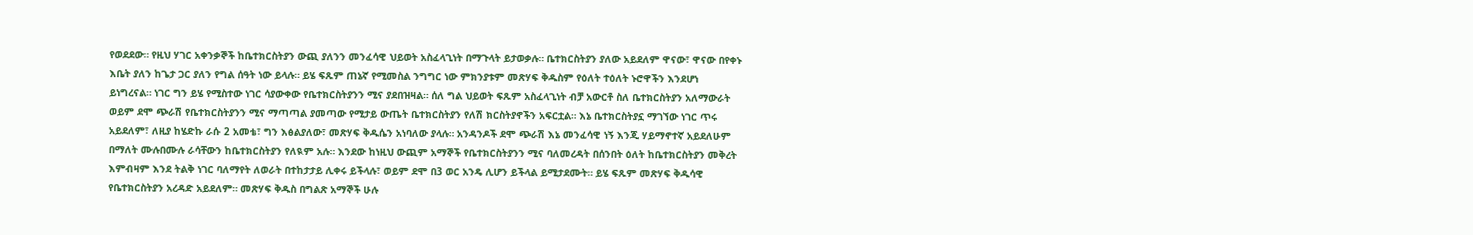የወደደው። የዚህ ሃገር አቀንቃኞች ከቤተክርስትያን ውጪ ያለንን መንፈሳዊ ህይወት አስፈላጊነት በማጉላት ይታወቃሉ። ቤተክርስትያን ያለው አይደለም ዋናው፣ ዋናው በየቀኑ እቤት ያለን ከጌታ ጋር ያለን የግል ሰዓት ነው ይላሉ። ይሄ ፍጹም ጠኔኛ የሚመስል ንግግር ነው ምክንያቱም መጽሃፍ ቅዱስም የዕለት ተዕለት ኑሮዋችን እንደሆነ ይነግረናል። ነገር ግን ይሄ የሚስተው ነገር ሳያውቀው የቤተክርስትያንን ሚና ያደበዝዛል። ሰለ ግል ህይወት ፍጹም አስፈላጊነት ብቻ አውርቶ ስለ ቤተክርስትያን አለማውራት ወይም ደሞ ጭራሽ የቤተክርስትያንን ሚና ማጣጣል ያመጣው የሚታይ ውጤት ቤተክርስትያን የለሽ ክርስትያኖችን አፍርቷል። እኔ ቤተክርስትያኗ ማገኘው ነገር ጥሩ አይደለም፣ ለዚያ ከሄድኩ ራሱ 2 አመቴ፣ ግን እፅልያለው፣ መጽሃፍ ቅዱሴን አነባለው ያላሉ። አንዳንዶች ደሞ ጭራሽ እኔ መንፈሳዊ ነኝ እንጂ ሃይማኖተኛ አይደለሁም በማለት ሙሉበሙሉ ራሳቸውን ከቤተክርስትያን የለዪም አሉ። እንደው ከነዚህ ውጪም አማኞች የቤተክርስትያንን ሚና ባለመረዳት በሰንበት ዕለት ከቤተክርስትያን መቅረት እምብዛም እንደ ትልቅ ነገር ባለማየት ለወራት በተከታታይ ሊቀሩ ይችላሉ፣ ወይም ደሞ በ3 ወር አንዴ ሊሆን ይችላል ይሚታደሙት። ይሄ ፍጹም መጽሃፍ ቅዱሳዊ የቤተክርስትያን አረዳድ አይደለም። መጽሃፍ ቅዱስ በግልጽ አማኞች ሁሉ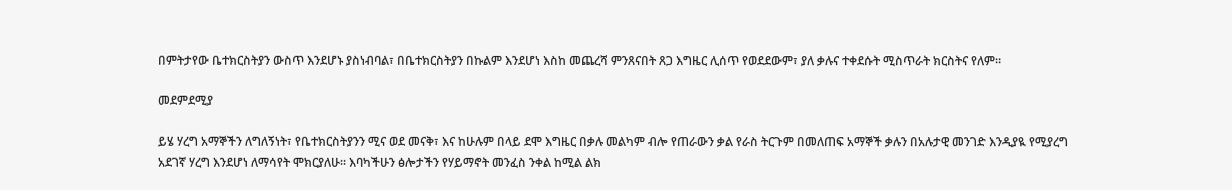በምትታየው ቤተክርስትያን ውስጥ እንደሆኑ ያስነብባል፣ በቤተክርስትያን በኩልም እንደሆነ እስከ መጨረሻ ምንጸናበት ጸጋ እግዜር ሊሰጥ የወደደውም፣ ያለ ቃሉና ተቀደሱት ሚስጥራት ክርስትና የለም።

መደምደሚያ

ይሄ ሃረግ አማኞችን ለግለኝነት፣ የቤተክርስትያንን ሚና ወደ መናቅ፣ እና ከሁሉም በላይ ደሞ እግዜር በቃሉ መልካም ብሎ የጠራውን ቃል የራስ ትርጉም በመለጠፍ አማኞች ቃሉን በአሉታዊ መንገድ እንዲያዪ የሚያረግ አደገኛ ሃረግ እንደሆነ ለማሳየት ሞክርያለሁ። እባካችሁን ፅሎታችን የሃይማኖት መንፈስ ንቀል ከሚል ልክ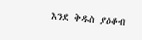እንደ ቅዱስ ያዕቆብ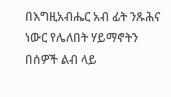በእግዚአብሔር አብ ፊት ንጹሕና ነውር የሌለበት ሃይማኖትን በሰዎች ልብ ላይ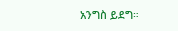አንግስ ይደግ።